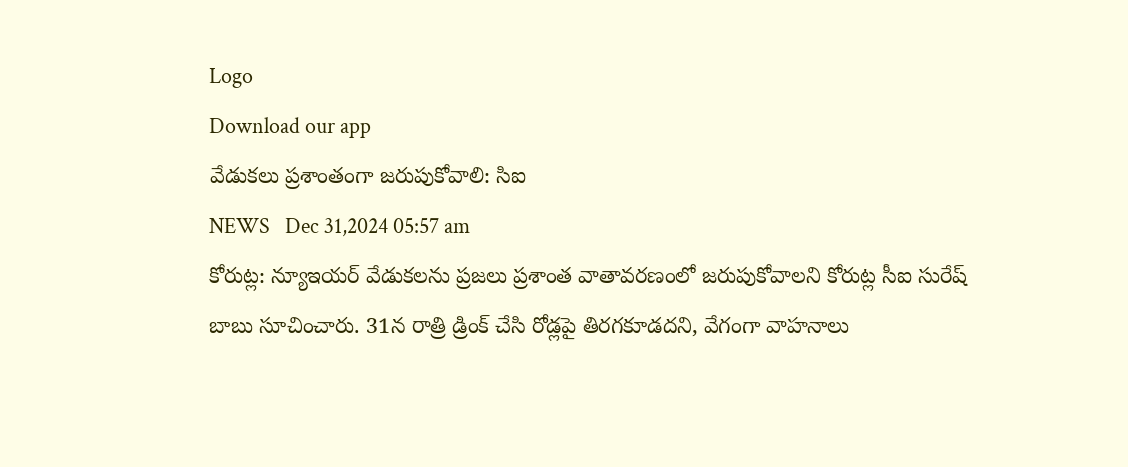Logo
Download our app
వేడుకలు ప్రశాంతంగా జరుపుకోవాలి: సిఐ
NEWS   Dec 31,2024 05:57 am
కోరుట్ల: న్యూఇయ‌ర్ వేడుకలను ప్రజలు ప్రశాంత వాతావరణంలో జరుపుకోవాలని కోరుట్ల సీఐ సురేష్ బాబు సూచించారు. 31న రాత్రి డ్రింక్ చేసి రోడ్లపై తిరగకూడదని, వేగంగా వాహనాలు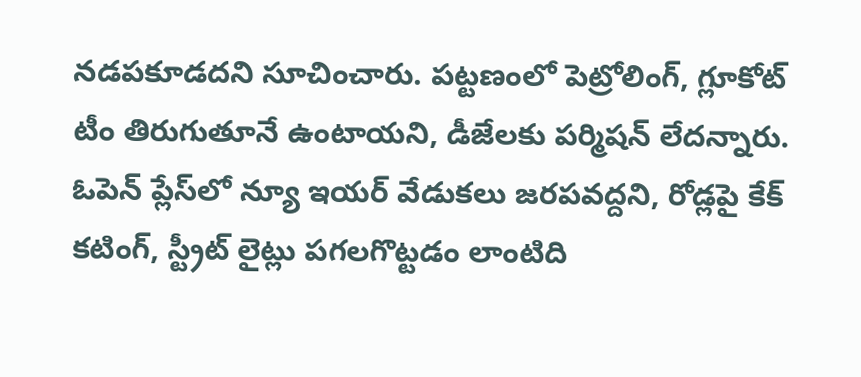నడ‌ప‌కూడ‌ద‌ని సూచించారు. పట్టణంలో పెట్రోలింగ్, గ్లూకోట్ టీం తిరుగుతూనే ఉంటాయని, డీజేలకు పర్మిషన్ లేద‌న్నారు. ఓపెన్ ప్లేస్‌లో న్యూ ఇయర్ వేడుకలు జరపవ‌ద్ద‌ని, రోడ్లపై కేక్ కటింగ్, స్ట్రీట్ లైట్లు పగలగొట్టడం లాంటిది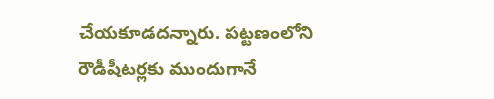చేయకూడదన్నారు. పట్టణంలోని రౌడీషీటర్లకు ముందుగానే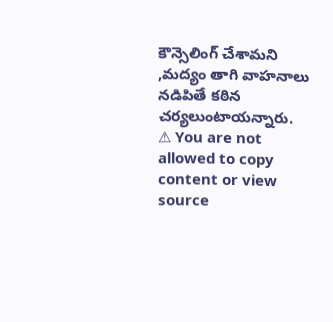కౌన్సెలింగ్ చేశామని ,మద్యం తాగి వాహనాలు నడిపితే కఠిన చర్యలుంటాయన్నారు.
⚠ You are not allowed to copy content or view source